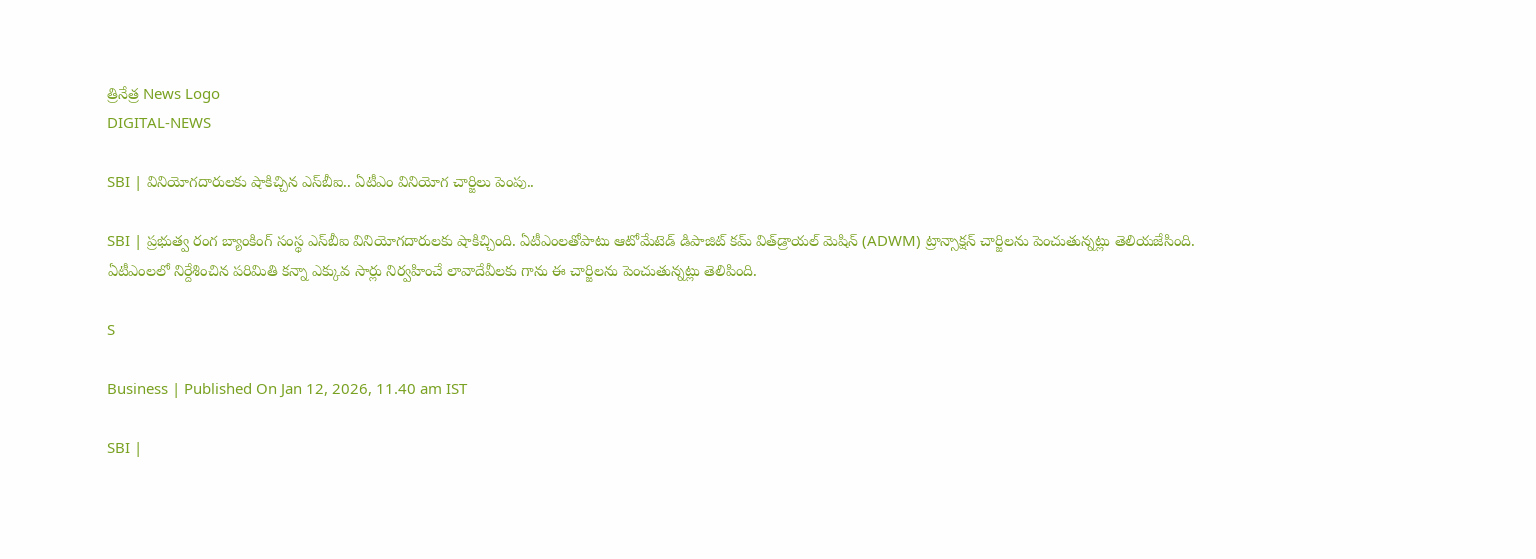త్రినేత్ర News Logo
DIGITAL-NEWS

SBI | వినియోగ‌దారుల‌కు షాకిచ్చిన ఎస్‌బీఐ.. ఏటీఎం వినియోగ చార్జిలు పెంపు..

SBI | ప్ర‌భుత్వ రంగ బ్యాంకింగ్ సంస్థ ఎస్‌బీఐ వినియోగ‌దారుల‌కు షాకిచ్చింది. ఏటీఎంల‌తోపాటు ఆటోమేటెడ్ డిపాజిట్ క‌మ్ విత్‌డ్రాయ‌ల్ మెషిన్ (ADWM) ట్రాన్సాక్ష‌న్ చార్జిల‌ను పెంచుతున్న‌ట్లు తెలియ‌జేసింది. ఏటీఎంల‌లో నిర్దేశించిన ప‌రిమితి క‌న్నా ఎక్కువ సార్లు నిర్వ‌హించే లావాదేవీల‌కు గాను ఈ చార్జిలను పెంచుతున్న‌ట్లు తెలిపింది.

S

Business | Published On Jan 12, 2026, 11.40 am IST

SBI |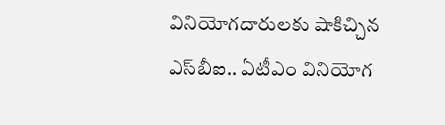వినియోగ‌దారుల‌కు షాకిచ్చిన ఎస్‌బీఐ.. ఏటీఎం వినియోగ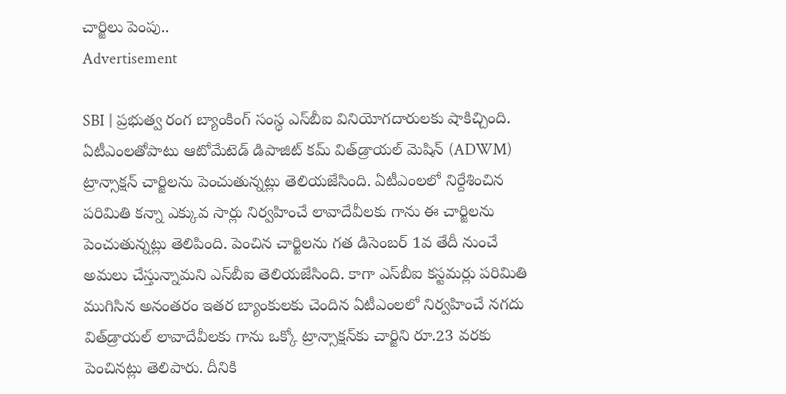చార్జిలు పెంపు..
Advertisement

SBI | ప్ర‌భుత్వ రంగ బ్యాంకింగ్ సంస్థ ఎస్‌బీఐ వినియోగ‌దారుల‌కు షాకిచ్చింది. ఏటీఎంల‌తోపాటు ఆటోమేటెడ్ డిపాజిట్ క‌మ్ విత్‌డ్రాయ‌ల్ మెషిన్ (ADWM) ట్రాన్సాక్ష‌న్ చార్జిల‌ను పెంచుతున్న‌ట్లు తెలియ‌జేసింది. ఏటీఎంల‌లో నిర్దేశించిన ప‌రిమితి క‌న్నా ఎక్కువ సార్లు నిర్వ‌హించే లావాదేవీల‌కు గాను ఈ చార్జిలను పెంచుతున్న‌ట్లు తెలిపింది. పెంచిన చార్జిల‌ను గ‌త డిసెంబ‌ర్ 1వ తేదీ నుంచే అమ‌లు చేస్తున్నామ‌ని ఎస్‌బీఐ తెలియ‌జేసింది. కాగా ఎస్‌బీఐ క‌స్ట‌మ‌ర్లు ప‌రిమితి ముగిసిన అనంత‌రం ఇత‌ర బ్యాంకుల‌కు చెందిన ఏటీఎంల‌లో నిర్వ‌హించే న‌గ‌దు విత్‌డ్రాయ‌ల్ లావాదేవీల‌కు గాను ఒక్కో ట్రాన్సాక్ష‌న్‌కు చార్జిని రూ.23 వ‌ర‌కు పెంచిన‌ట్లు తెలిపారు. దీనికి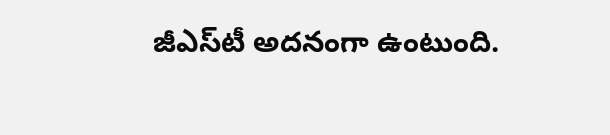జీఎస్‌టీ అద‌నంగా ఉంటుంది.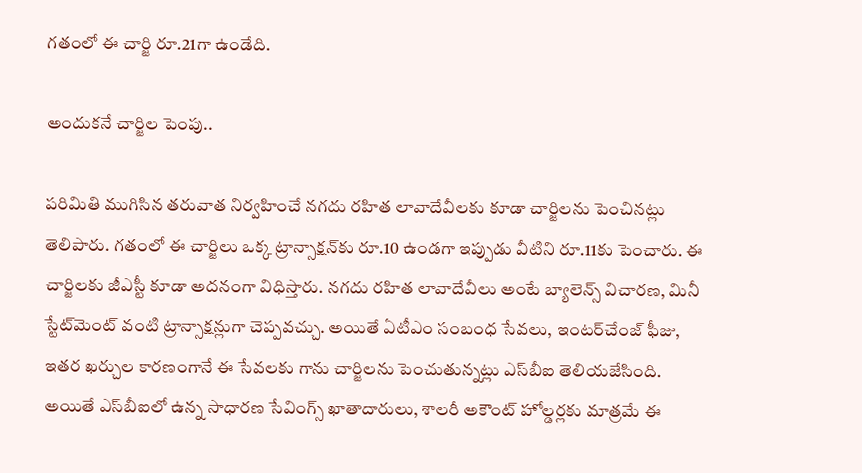గ‌తంలో ఈ చార్జి రూ.21గా ఉండేది.

అందుక‌నే చార్జిల పెంపు..

ప‌రిమితి ముగిసిన త‌రువాత నిర్వ‌హించే న‌గ‌దు ర‌హిత లావాదేవీల‌కు కూడా చార్జిల‌ను పెంచిన‌ట్లు తెలిపారు. గ‌తంలో ఈ చార్జిలు ఒక్క ట్రాన్సాక్ష‌న్‌కు రూ.10 ఉండ‌గా ఇప్పుడు వీటిని రూ.11కు పెంచారు. ఈ చార్జిల‌కు జీఎస్టీ కూడా అద‌నంగా విధిస్తారు. న‌గ‌దు ర‌హిత లావాదేవీలు అంటే బ్యాలెన్స్ విచార‌ణ‌, మినీ స్టేట్‌మెంట్ వంటి ట్రాన్సాక్ష‌న్లుగా చెప్ప‌వచ్చు. అయితే ఏటీఎం సంబంధ సేవ‌లు, ఇంట‌ర్‌చేంజ్ ఫీజు, ఇత‌ర ఖ‌ర్చుల కార‌ణంగానే ఈ సేవ‌ల‌కు గాను చార్జిల‌ను పెంచుతున్న‌ట్లు ఎస్‌బీఐ తెలియ‌జేసింది. అయితే ఎస్‌బీఐలో ఉన్న సాధార‌ణ సేవింగ్స్ ఖాతాదారులు, శాల‌రీ అకౌంట్ హోల్డ‌ర్ల‌కు మాత్ర‌మే ఈ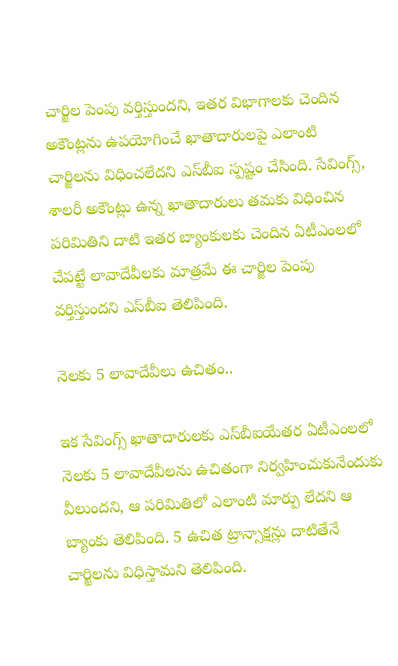చార్జిల పెంపు వ‌ర్తిస్తుంద‌ని, ఇత‌ర విభాగాల‌కు చెందిన అకౌంట్ల‌ను ఉప‌యోగించే ఖాతాదారుల‌పై ఎలాంటి చార్జిల‌ను విధించ‌లేద‌ని ఎస్‌బీఐ స్ప‌ష్టం చేసింది. సేవింగ్స్‌, శాల‌రీ అకౌంట్లు ఉన్న ఖాతాదారులు త‌మ‌కు విధించిన ప‌రిమితిని దాటి ఇత‌ర బ్యాంకుల‌కు చెందిన ఏటీఎంల‌లో చేప‌ట్టే లావాదేవీల‌కు మాత్ర‌మే ఈ చార్జిల పెంపు వ‌ర్తిస్తుంద‌ని ఎస్‌బీఐ తెలిపింది.

నెల‌కు 5 లావాదేవీలు ఉచితం..

ఇక సేవింగ్స్ ఖాతాదారుల‌కు ఎస్‌బీఐయేత‌ర ఏటీఎంల‌లో నెల‌కు 5 లావాదేవీల‌ను ఉచితంగా నిర్వ‌హించుకునేందుకు వీలుంద‌ని, ఆ ప‌రిమితిలో ఎలాంటి మార్పు లేద‌ని ఆ బ్యాంకు తెలిపింది. 5 ఉచిత ట్రాన్సాక్ష‌న్లు దాటితేనే చార్జిల‌ను విధిస్తామ‌ని తెలిపింది.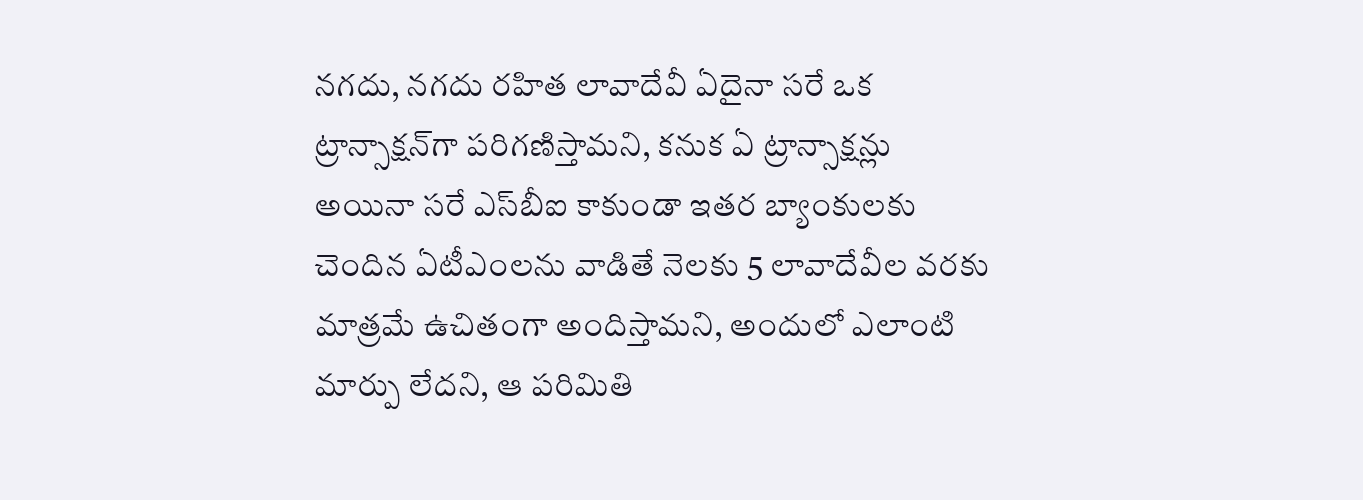న‌గ‌దు, న‌గ‌దు ర‌హిత లావాదేవీ ఏదైనా స‌రే ఒక ట్రాన్సాక్ష‌న్‌గా ప‌రిగ‌ణిస్తామ‌ని, క‌నుక ఏ ట్రాన్సాక్ష‌న్లు అయినా స‌రే ఎస్‌బీఐ కాకుండా ఇత‌ర బ్యాంకుల‌కు చెందిన ఏటీఎంల‌ను వాడితే నెల‌కు 5 లావాదేవీల వ‌ర‌కు మాత్ర‌మే ఉచితంగా అందిస్తామ‌ని, అందులో ఎలాంటి మార్పు లేద‌ని, ఆ పరిమితి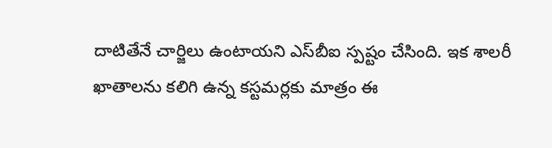దాటితేనే చార్జిలు ఉంటాయ‌ని ఎస్‌బీఐ స్ప‌ష్టం చేసింది. ఇక శాల‌రీ ఖాతాల‌ను క‌లిగి ఉన్న క‌స్ట‌మ‌ర్ల‌కు మాత్రం ఈ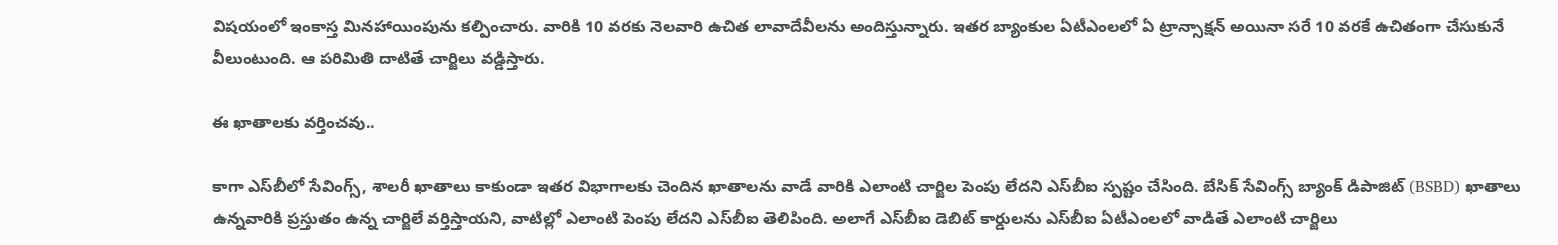విష‌యంలో ఇంకాస్త మిన‌హాయింపును క‌ల్పించారు. వారికి 10 వ‌ర‌కు నెల‌వారి ఉచిత లావాదేవీల‌ను అందిస్తున్నారు. ఇత‌ర బ్యాంకుల ఏటీఎంల‌లో ఏ ట్రాన్సాక్ష‌న్ అయినా స‌రే 10 వ‌ర‌కే ఉచితంగా చేసుకునే వీలుంటుంది. ఆ ప‌రిమితి దాటితే చార్జిలు వ‌డ్డిస్తారు.

ఈ ఖాతాల‌కు వ‌ర్తించ‌వు..

కాగా ఎస్‌బీలో సేవింగ్స్‌, శాల‌రీ ఖాతాలు కాకుండా ఇత‌ర విభాగాల‌కు చెందిన ఖాతాల‌ను వాడే వారికి ఎలాంటి చార్జిల పెంపు లేద‌ని ఎస్‌బీఐ స్ప‌ష్టం చేసింది. బేసిక్ సేవింగ్స్ బ్యాంక్ డిపాజిట్ (BSBD) ఖాతాలు ఉన్న‌వారికి ప్ర‌స్తుతం ఉన్న చార్జిలే వ‌ర్తిస్తాయ‌ని, వాటిల్లో ఎలాంటి పెంపు లేద‌ని ఎస్‌బీఐ తెలిపింది. అలాగే ఎస్‌బీఐ డెబిట్ కార్డుల‌ను ఎస్‌బీఐ ఏటీఎంల‌లో వాడితే ఎలాంటి చార్జిలు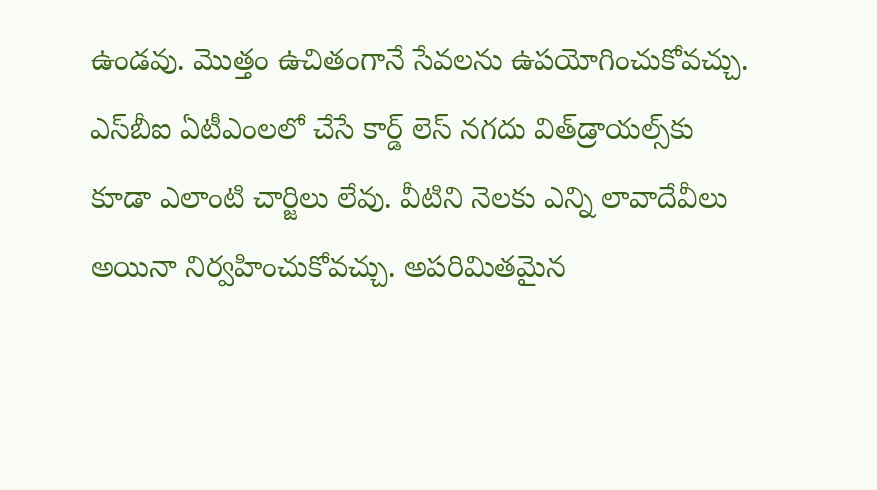ఉండ‌వు. మొత్తం ఉచితంగానే సేవ‌ల‌ను ఉప‌యోగించుకోవ‌చ్చు. ఎస్‌బీఐ ఏటీఎంల‌లో చేసే కార్డ్ లెస్ న‌గ‌దు విత్‌డ్రాయ‌ల్స్‌కు కూడా ఎలాంటి చార్జిలు లేవు. వీటిని నెల‌కు ఎన్ని లావాదేవీలు అయినా నిర్వ‌హించుకోవచ్చు. అపరిమిత‌మైన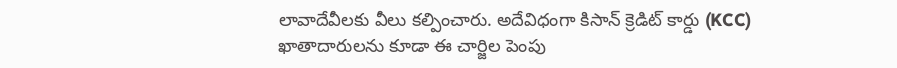లావాదేవీల‌కు వీలు క‌ల్పించారు. అదేవిధంగా కిసాన్ క్రెడిట్ కార్డు (KCC) ఖాతాదారులను కూడా ఈ చార్జిల పెంపు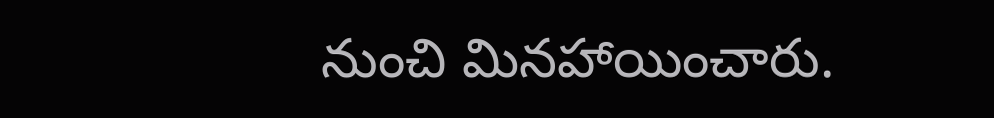నుంచి మిన‌హాయించారు.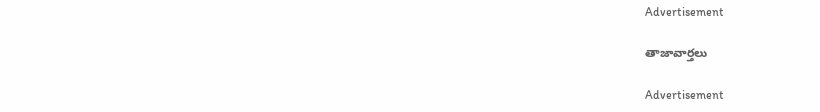Advertisement

తాజావార్తలు

Advertisement